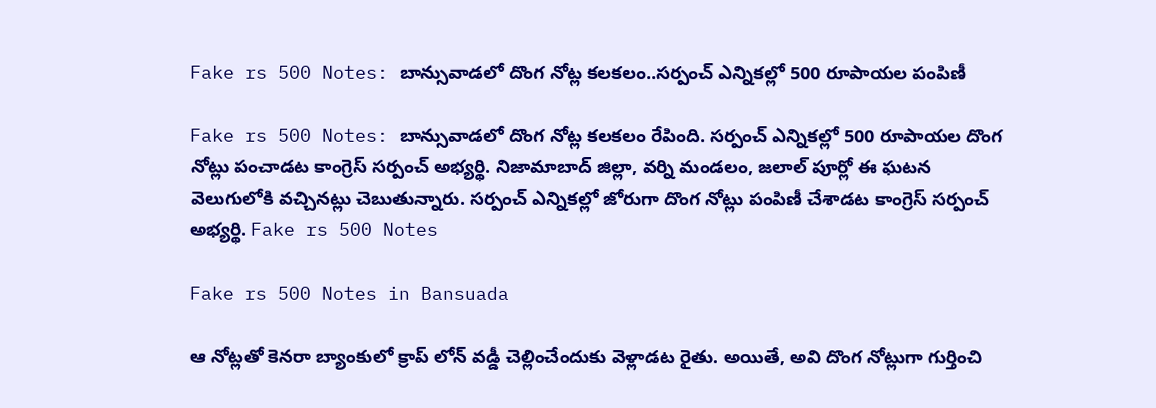Fake rs 500 Notes: బాన్సువాడలో దొంగ నోట్ల కలకలం..సర్పంచ్ ఎన్నికల్లో 500 రూపాయల పంపిణీ

Fake rs 500 Notes: బాన్సువాడలో దొంగ నోట్ల కలకలం రేపింది. సర్పంచ్ ఎన్నికల్లో 500 రూపాయల దొంగ నోట్లు పంచాడ‌ట‌ కాంగ్రెస్ సర్పంచ్ అభ్యర్థి. నిజామాబాద్ జిల్లా, వర్ని మండలం, జలాల్ పూర్లో ఈ ఘటన వెలుగులోకి వ‌చ్చిన‌ట్లు చెబుతున్నారు. సర్పంచ్ ఎన్నికల్లో జోరుగా దొంగ నోట్లు పంపిణీ చేశాడ‌ట‌ కాంగ్రెస్ సర్పంచ్ అభ్యర్థి. Fake rs 500 Notes

Fake rs 500 Notes in Bansuada

ఆ నోట్లతో కెనరా బ్యాంకులో క్రాప్ లోన్ వడ్డీ చెల్లించేందుకు వెళ్లాడ‌ట‌ రైతు. అయితే, అవి దొంగ నోట్లుగా గుర్తించి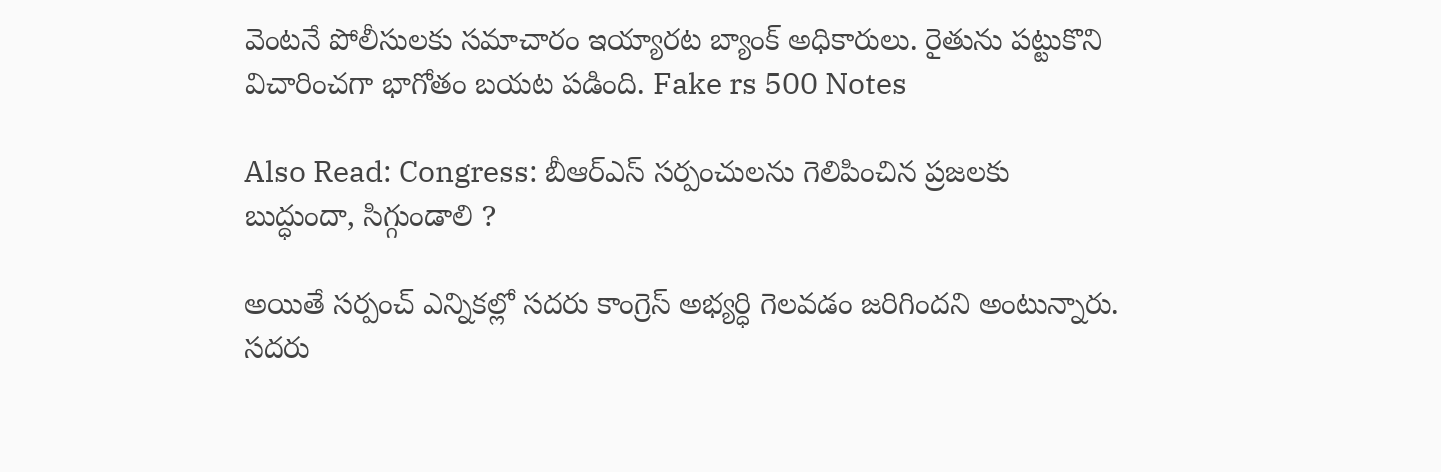వెంటనే పోలీసులకు సమాచారం ఇయ్యార‌ట‌ బ్యాంక్ అధికారులు. రైతును పట్టుకొని విచారించగా భాగోతం బ‌య‌ట ప‌డింది. Fake rs 500 Notes

Also Read: Congress: బీఆర్ఎస్ సర్పంచులను గెలిపించిన ప్రజలకు బుద్ధుందా, సిగ్గుండాలి ?

అయితే సర్పంచ్ ఎన్నికల్లో సదరు కాంగ్రెస్ అభ్యర్ధి గెలవడం జ‌రిగింద‌ని అంటున్నారు. సదరు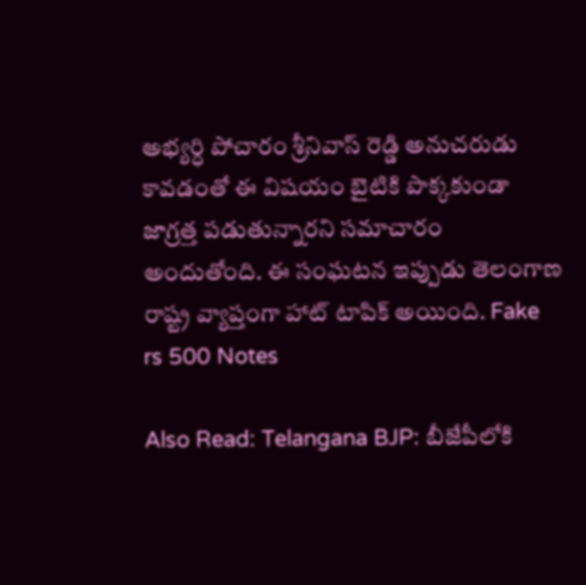అభ్యర్ధి పోచారం శ్రీనివాస్ రెడ్డి అనుచరుడు కావడంతో ఈ విషయం బైటికి పొక్కకుండా జాగ్రత్త పడుతున్నారని స‌మాచారం అందుతోంది. ఈ సంఘ‌ట‌న ఇప్పుడు తెలంగాణ రాష్ట్ర వ్యాప్తంగా హాట్ టాపిక్ అయింది. Fake rs 500 Notes

Also Read: Telangana BJP: బీజేపీలోకి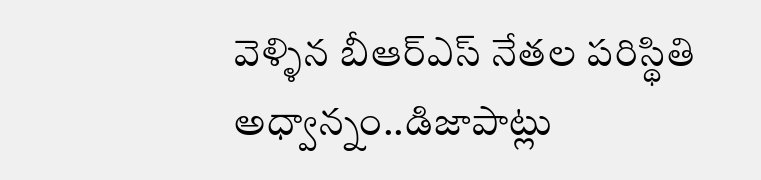వెళ్ళిన బీఆర్ఎస్ నేత‌ల‌ పరిస్థితి అధ్వాన్నం..డిజాపాట్లు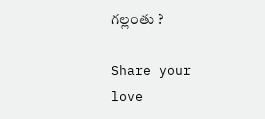గ‌ల్లంతు ?

Share your love